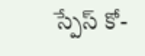స్పేస్ కో-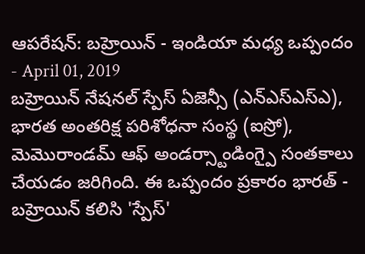ఆపరేషన్: బహ్రెయిన్ - ఇండియా మధ్య ఒప్పందం
- April 01, 2019
బహ్రెయిన్ నేషనల్ స్పేస్ ఏజెన్సీ (ఎన్ఎస్ఎస్ఎ), భారత అంతరిక్ష పరిశోధనా సంస్థ (ఐస్రో), మెమొరాండమ్ ఆఫ్ అండర్స్టాండింగ్పై సంతకాలు చేయడం జరిగింది. ఈ ఒప్పందం ప్రకారం భారత్ - బహ్రెయిన్ కలిసి 'స్పేస్'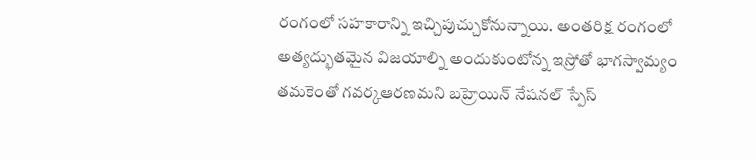రంగంలో సహకారాన్ని ఇచ్చిపుచ్చుకోనున్నాయి. అంతరిక్ష రంగంలో అత్యద్భుతమైన విజయాల్ని అందుకుంటోన్న ఇస్రోతో భాగస్వామ్యం తమకెంతో గవర్కఆరణమని బహ్రెయిన్ నేషనల్ స్పేస్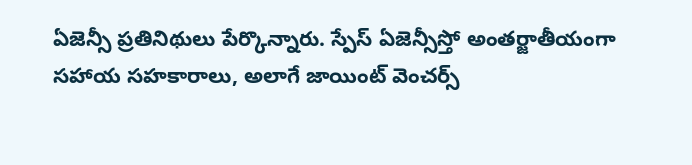ఏజెన్సీ ప్రతినిథులు పేర్కొన్నారు. స్పేస్ ఏజెన్సీస్తో అంతర్జాతీయంగా సహాయ సహకారాలు, అలాగే జాయింట్ వెంచర్స్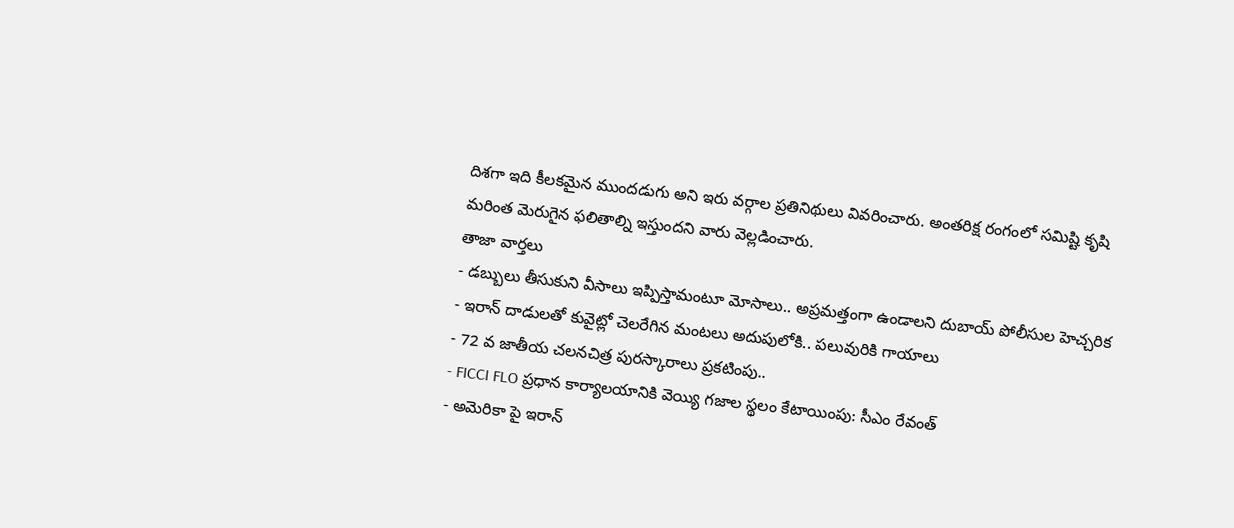దిశగా ఇది కీలకమైన ముందడుగు అని ఇరు వర్గాల ప్రతినిథులు వివరించారు. అంతరిక్ష రంగంలో సమిష్టి కృషి మరింత మెరుగైన ఫలితాల్ని ఇస్తుందని వారు వెల్లడించారు.
తాజా వార్తలు
- డబ్బులు తీసుకుని వీసాలు ఇప్పిస్తామంటూ మోసాలు.. అప్రమత్తంగా ఉండాలని దుబాయ్ పోలీసుల హెచ్చరిక
- ఇరాన్ దాడులతో కువైట్లో చెలరేగిన మంటలు అదుపులోకి.. పలువురికి గాయాలు
- 72 వ జాతీయ చలనచిత్ర పురస్కారాలు ప్రకటింపు..
- FICCI FLO ప్రధాన కార్యాలయానికి వెయ్యి గజాల స్థలం కేటాయింపు: సీఎం రేవంత్
- అమెరికా పై ఇరాన్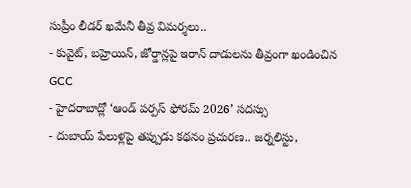సుప్రీం లీడర్ ఖమేనీ తీవ్ర విమర్శలు..
- కువైట్, బహ్రెయిన్, జోర్డాన్లపై ఇరాన్ దాడులను తీవ్రంగా ఖండించిన GCC
- హైదరాబాద్లో ‘ఆండ్ పర్పస్ ఫోరమ్ 2026’ సదస్సు
- దుబాయ్ పేలుళ్లపై తప్పుడు కథనం ప్రచురణ.. జర్నలిస్టు,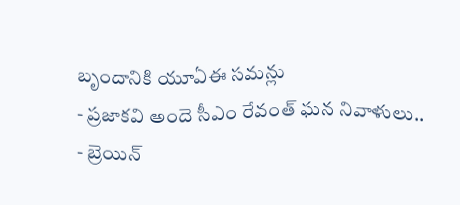బృందానికి యూఏఈ సమన్లు
- ప్రజాకవి అందె సీఎం రేవంత్ ఘన నివాళులు..
- బ్రెయిన్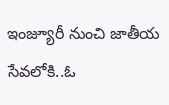ఇంజ్యూరీ నుంచి జాతీయ సేవలోకి..ఓ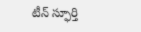టీన్ స్ఫూర్తి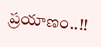ప్రయాణం..!!